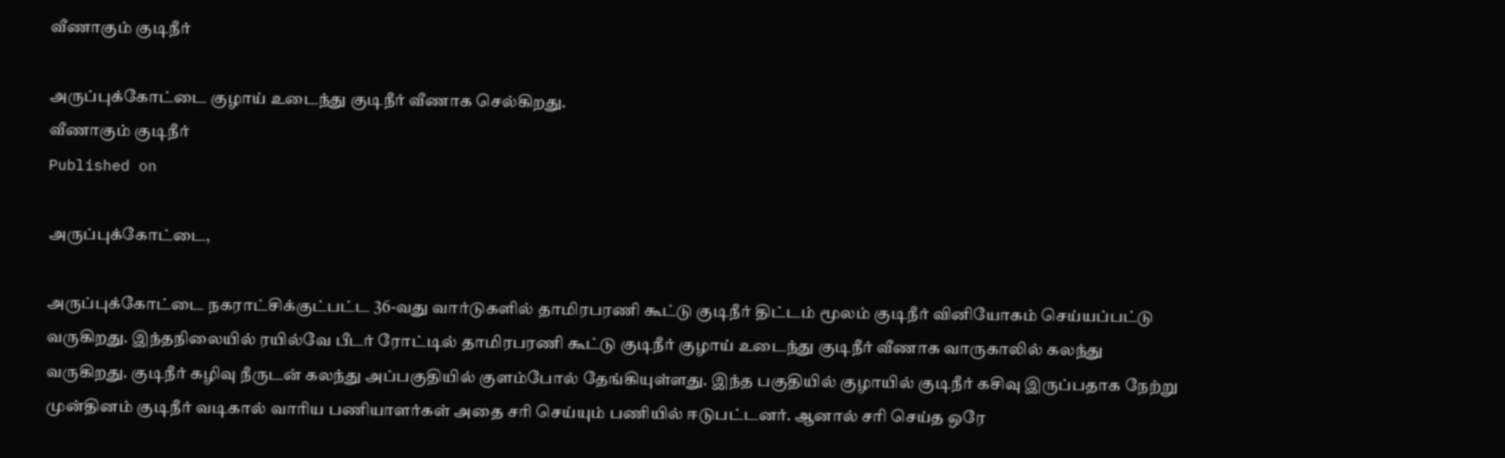வீணாகும் குடிநீர்

அருப்புக்கோட்டை குழாய் உடைந்து குடிநீர் வீணாக செல்கிறது.
வீணாகும் குடிநீர்
Published on

அருப்புக்கோட்டை,

அருப்புக்கோட்டை நகராட்சிக்குட்பட்ட 36-வது வார்டுகளில் தாமிரபரணி கூட்டு குடிநீர் திட்டம் மூலம் குடிநீர் வினியோகம் செய்யப்பட்டு வருகிறது. இந்தநிலையில் ரயில்வே பீடர் ரோட்டில் தாமிரபரணி கூட்டு குடிநீர் குழாய் உடைந்து குடிநீர் வீணாக வாருகாலில் கலந்து வருகிறது. குடிநீர் கழிவு நீருடன் கலந்து அப்பகுதியில் குளம்போல் தேங்கியுள்ளது. இந்த பகுதியில் குழாயில் குடிநீர் கசிவு இருப்பதாக நேற்று முன்தினம் குடிநீர் வடிகால் வாரிய பணியாளர்கள் அதை சரி செய்யும் பணியில் ஈடுபட்டனர். ஆனால் சரி செய்த ஒரே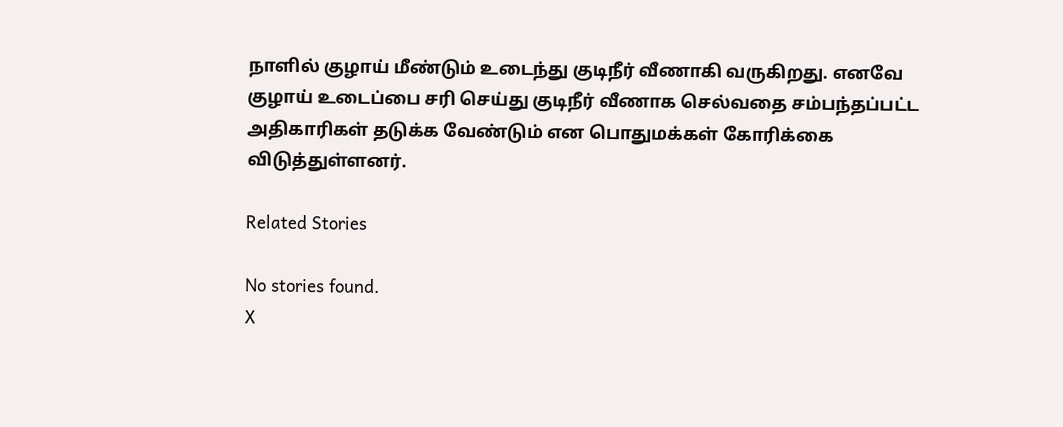நாளில் குழாய் மீண்டும் உடைந்து குடிநீர் வீணாகி வருகிறது. எனவே குழாய் உடைப்பை சரி செய்து குடிநீர் வீணாக செல்வதை சம்பந்தப்பட்ட அதிகாரிகள் தடுக்க வேண்டும் என பொதுமக்கள் கோரிக்கை விடுத்துள்ளனர்.

Related Stories

No stories found.
X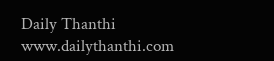Daily Thanthi
www.dailythanthi.com